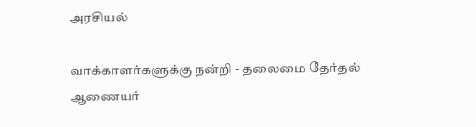அரசியல்

வாக்காளர்களுக்கு நன்றி - தலைமை தேர்தல் ஆணையர்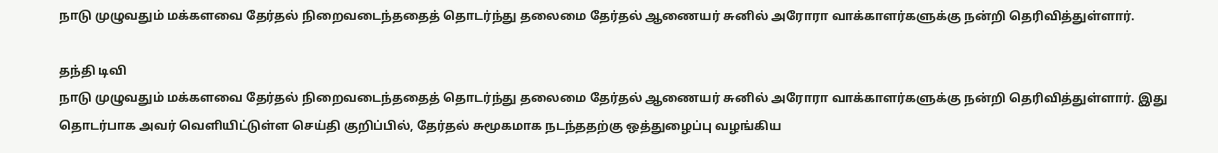நாடு முழுவதும் மக்களவை தேர்தல் நிறைவடைந்ததைத் தொடர்ந்து தலைமை தேர்தல் ஆணையர் சுனில் அரோரா வாக்காளர்களுக்கு நன்றி தெரிவித்துள்ளார்.

தந்தி டிவி
நாடு முழுவதும் மக்களவை தேர்தல் நிறைவடைந்ததைத் தொடர்ந்து தலைமை தேர்தல் ஆணையர் சுனில் அரோரா வாக்காளர்களுக்கு நன்றி தெரிவித்துள்ளார். இது தொடர்பாக அவர் வெளியிட்டுள்ள செய்தி குறிப்பில், தேர்தல் சுமூகமாக நடந்ததற்கு ஒத்துழைப்பு வழங்கிய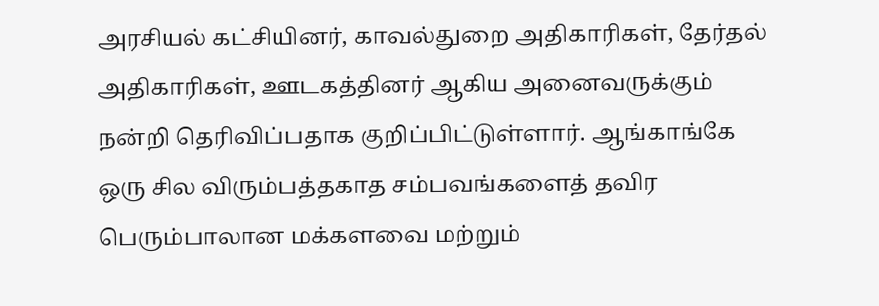அரசியல் கட்சியினர், காவல்துறை அதிகாரிகள், தேர்தல் அதிகாரிகள், ஊடகத்தினர் ஆகிய அனைவருக்கும் நன்றி தெரிவிப்பதாக குறிப்பிட்டுள்ளார். ஆங்காங்கே ஒரு சில விரும்பத்தகாத சம்பவங்களைத் தவிர பெரும்பாலான மக்களவை மற்றும்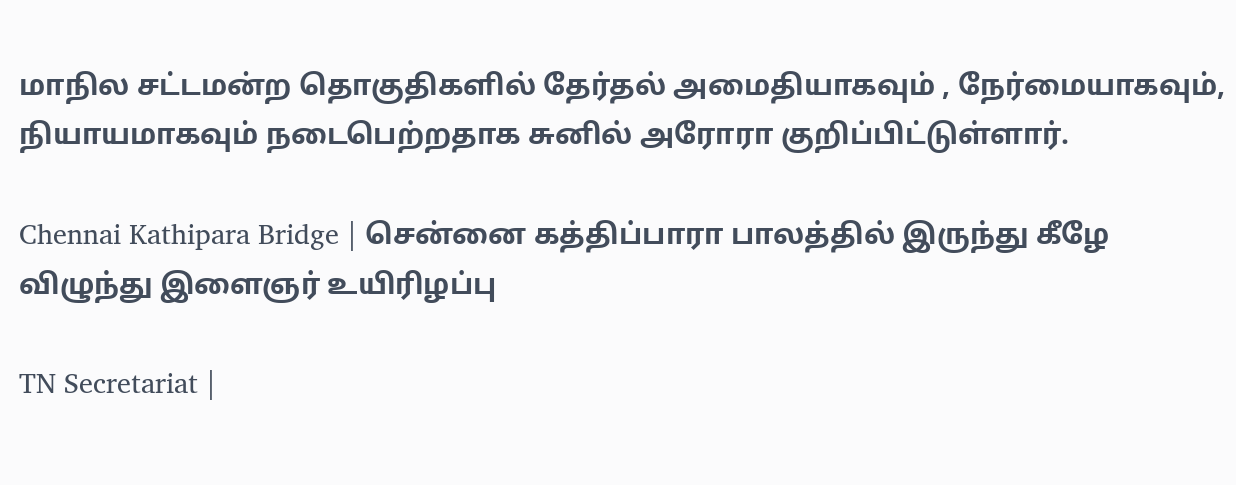மாநில சட்டமன்ற தொகுதிகளில் தேர்தல் அமைதியாகவும் , நேர்மையாகவும், நியாயமாகவும் நடைபெற்றதாக சுனில் அரோரா குறிப்பிட்டுள்ளார்.

Chennai Kathipara Bridge | சென்னை கத்திப்பாரா பாலத்தில் இருந்து கீழே விழுந்து இளைஞர் உயிரிழப்பு

TN Secretariat |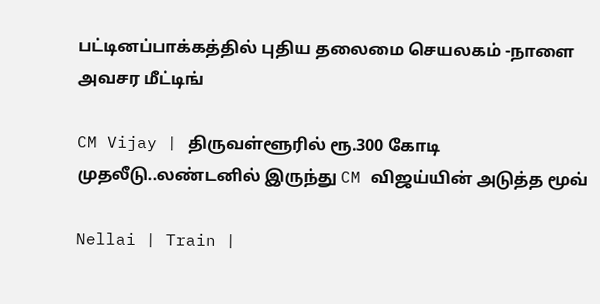பட்டினப்பாக்கத்தில் புதிய தலைமை செயலகம் -நாளை அவசர மீட்டிங்

CM Vijay | திருவள்ளூரில் ரூ.300 கோடி முதலீடு..லண்டனில் இருந்து CM விஜய்யின் அடுத்த மூவ்

Nellai | Train |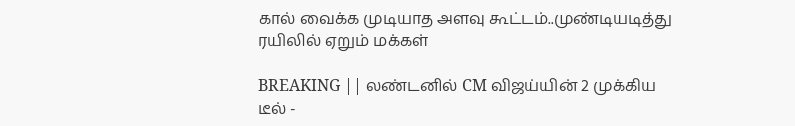கால் வைக்க முடியாத அளவு கூட்டம்..முண்டியடித்து ரயிலில் ஏறும் மக்கள்

BREAKING || லண்டனில் CM விஜய்யின் 2 முக்கிய டீல் -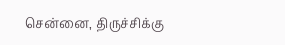சென்னை, திருச்சிக்கு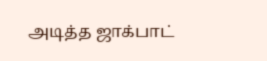அடித்த ஜாக்பாட்